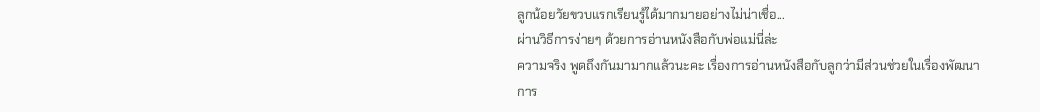ลูกน้อยวัยขวบแรกเรียนรู้ได้มากมายอย่างไม่น่าเชื่อ...
ผ่านวิธีการง่ายๆ ด้วยการอ่านหนังสือกับพ่อแม่นี่ล่ะ
ความจริง พูดถึงกันมามากแล้วนะคะ เรื่องการอ่านหนังสือกับลูกว่ามีส่วนช่วยในเรื่องพัฒนาการ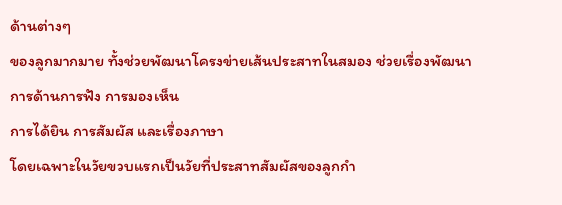ด้านต่างๆ
ของลูกมากมาย ทั้งช่วยพัฒนาโครงข่ายเส้นประสาทในสมอง ช่วยเรื่องพัฒนาการด้านการฟัง การมองเห็น
การได้ยิน การสัมผัส และเรื่องภาษา
โดยเฉพาะในวัยขวบแรกเป็นวัยที่ประสาทสัมผัสของลูกกำ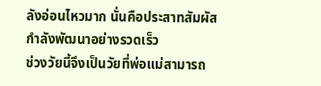ลังอ่อนไหวมาก นั่นคือประสาทสัมผัสกำลังพัฒนาอย่างรวดเร็ว
ช่วงวัยนี้จึงเป็นวัยที่พ่อแม่สามารถ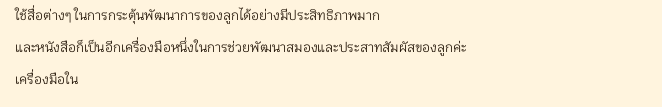ใช้สื่อต่างๆ ในการกระตุ้นพัฒนาการของลูกได้อย่างมีประสิทธิภาพมาก
และหนังสือก็เป็นอีกเครื่องมือหนึ่งในการช่วยพัฒนาสมองและประสาทสัมผัสของลูกค่ะ
เครื่องมือใน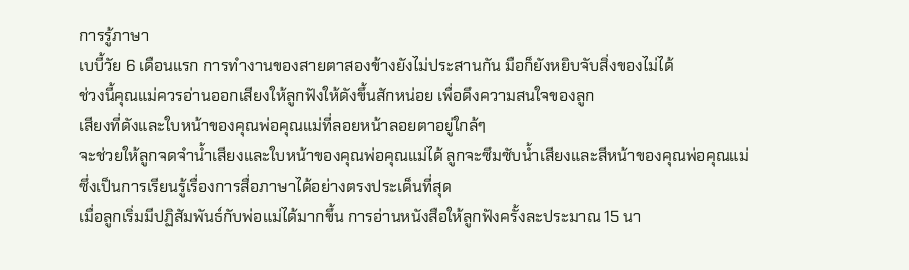การรู้ภาษา
เบบี้วัย 6 เดือนแรก การทำงานของสายตาสองข้างยังไม่ประสานกัน มือก็ยังหยิบจับสิ่งของไม่ได้
ช่วงนี้คุณแม่ควรอ่านออกเสียงให้ลูกฟังให้ดังขึ้นสักหน่อย เพื่อดึงความสนใจของลูก
เสียงที่ดังและใบหน้าของคุณพ่อคุณแม่ที่ลอยหน้าลอยตาอยู่ใกล้ๆ
จะช่วยให้ลูกจดจำน้ำเสียงและใบหน้าของคุณพ่อคุณแม่ได้ ลูกจะซึมซับน้ำเสียงและสีหน้าของคุณพ่อคุณแม่
ซึ่งเป็นการเรียนรู้เรื่องการสื่อภาษาได้อย่างตรงประเด็นที่สุด
เมื่อลูกเริ่มมีปฏิสัมพันธ์กับพ่อแม่ได้มากขึ้น การอ่านหนังสือให้ลูกฟังครั้งละประมาณ 15 นา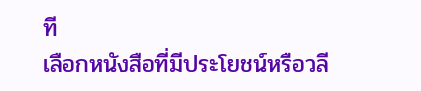ที
เลือกหนังสือที่มีประโยชน์หรือวลี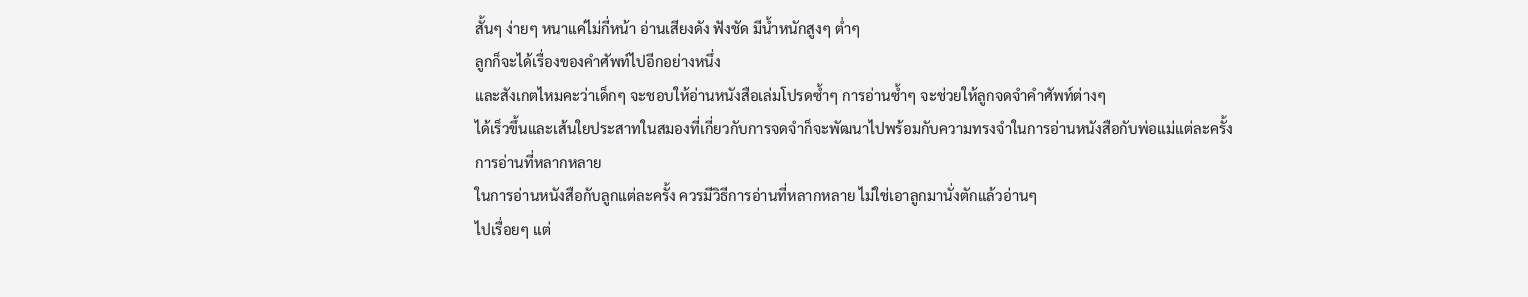สั้นๆ ง่ายๆ หนาแค่ไม่กี่หน้า อ่านเสียงดัง ฟังชัด มีน้ำหนักสูงๆ ต่ำๆ
ลูกก็จะได้เรื่องของคำศัพท์ไปอีกอย่างหนึ่ง
และสังเกตไหมคะว่าเด็กๆ จะชอบให้อ่านหนังสือเล่มโปรดซ้ำๆ การอ่านซ้ำๆ จะช่วยให้ลูกจดจำคำศัพท์ต่างๆ
ได้เร็วขึ้นและเส้นใยประสาทในสมองที่เกี่ยวกับการจดจำก็จะพัฒนาไปพร้อมกับความทรงจำในการอ่านหนังสือกับพ่อแม่แต่ละครั้ง
การอ่านที่หลากหลาย
ในการอ่านหนังสือกับลูกแต่ละครั้ง ควรมีวิธีการอ่านที่หลากหลาย ไม่ใช่เอาลูกมานั่งตักแล้วอ่านๆ
ไปเรื่อยๆ แต่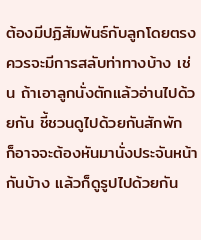ต้องมีปฏิสัมพันธ์กับลูกโดยตรง
ควรจะมีการสลับท่าทางบ้าง เช่น ถ้าเอาลูกนั่งตักแล้วอ่านไปด้วยกัน ชี้ชวนดูไปด้วยกันสักพัก
ก็อาจจะต้องหันมานั่งประจันหน้ากันบ้าง แล้วก็ดูรูปไปด้วยกัน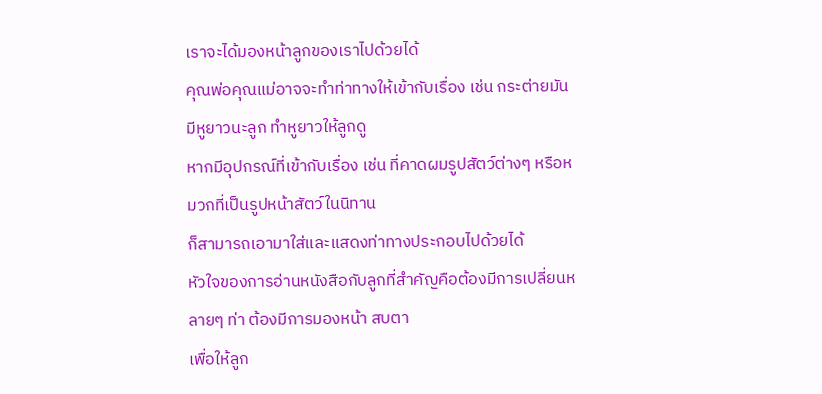เราจะได้มองหน้าลูกของเราไปด้วยได้
คุณพ่อคุณแม่อาจจะทำท่าทางให้เข้ากับเรื่อง เช่น กระต่ายมันมีหูยาวนะลูก ทำหูยาวให้ลูกดู
หากมีอุปกรณ์ที่เข้ากับเรื่อง เช่น ที่คาดผมรูปสัตว์ต่างๆ หรือหมวกที่เป็นรูปหน้าสัตว์ในนิทาน
ก็สามารถเอามาใส่และแสดงท่าทางประกอบไปด้วยได้
หัวใจของการอ่านหนังสือกับลูกที่สำคัญคือต้องมีการเปลี่ยนหลายๆ ท่า ต้องมีการมองหน้า สบตา
เพื่อให้ลูก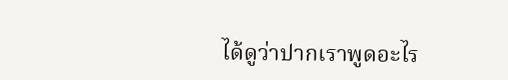ได้ดูว่าปากเราพูดอะไร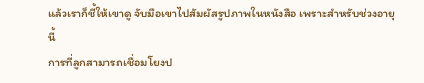แล้วเราก็ชี้ให้เขาดู จับมือเขาไปสัมผัสรูปภาพในหนังสือ เพราะสำหรับช่วงอายุนี้
การที่ลูกสามารถเชื่อมโยงป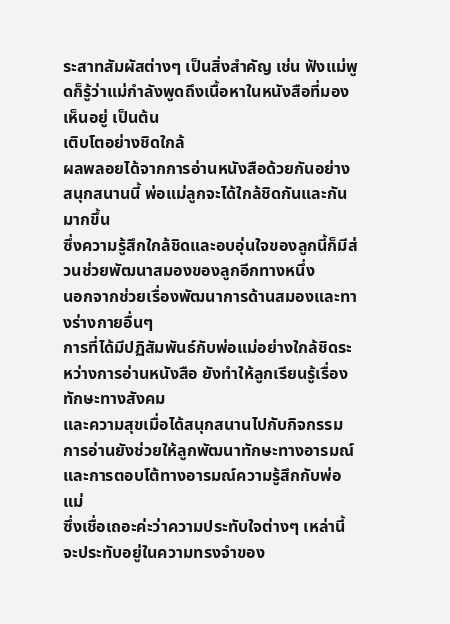ระสาทสัมผัสต่างๆ เป็นสิ่งสำคัญ เช่น ฟังแม่พูดก็รู้ว่าแม่กำลังพูดถึงเนื้อหาในหนังสือที่มองเห็นอยู่ เป็นต้น
เติบโตอย่างชิดใกล้
ผลพลอยได้จากการอ่านหนังสือด้วยกันอย่างสนุกสนานนี้ พ่อแม่ลูกจะได้ใกล้ชิดกันและกันมากขึ้น
ซึ่งความรู้สึกใกล้ชิดและอบอุ่นใจของลูกนี้ก็มีส่วนช่วยพัฒนาสมองของลูกอีกทางหนึ่ง
นอกจากช่วยเรื่องพัฒนาการด้านสมองและทางร่างกายอื่นๆ
การที่ได้มีปฏิสัมพันธ์กับพ่อแม่อย่างใกล้ชิดระหว่างการอ่านหนังสือ ยังทำให้ลูกเรียนรู้เรื่องทักษะทางสังคม
และความสุขเมื่อได้สนุกสนานไปกับกิจกรรมการอ่านยังช่วยให้ลูกพัฒนาทักษะทางอารมณ์
และการตอบโต้ทางอารมณ์ความรู้สึกกับพ่อแม่
ซึ่งเชื่อเถอะค่ะว่าความประทับใจต่างๆ เหล่านี้ จะประทับอยู่ในความทรงจำของ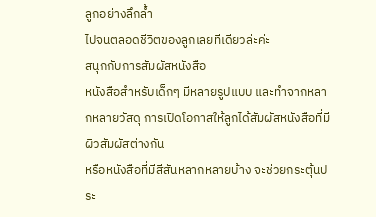ลูกอย่างลึกล้ำ
ไปจนตลอดชีวิตของลูกเลยทีเดียวล่ะค่ะ
สนุกกับการสัมผัสหนังสือ
หนังสือสำหรับเด็กๆ มีหลายรูปแบบ และทำจากหลากหลายวัสดุ การเปิดโอกาสให้ลูกได้สัมผัสหนังสือที่มีผิวสัมผัสต่างกัน
หรือหนังสือที่มีสีสันหลากหลายบ้าง จะช่วยกระตุ้นประ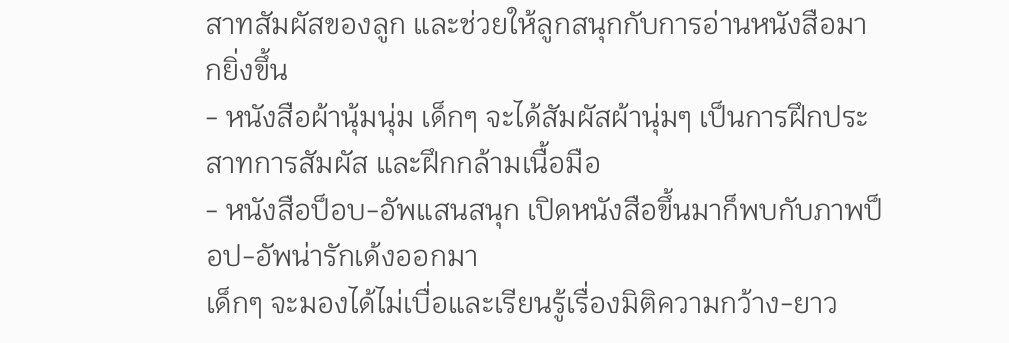สาทสัมผัสของลูก และช่วยให้ลูกสนุกกับการอ่านหนังสือมากยิ่งขึ้น
- หนังสือผ้านุ้มนุ่ม เด็กๆ จะได้สัมผัสผ้านุ่มๆ เป็นการฝึกประสาทการสัมผัส และฝึกกล้ามเนื้อมือ
- หนังสือป็อบ-อัพแสนสนุก เปิดหนังสือขึ้นมาก็พบกับภาพป็อป-อัพน่ารักเด้งออกมา
เด็กๆ จะมองได้ไม่เบื่อและเรียนรู้เรื่องมิติความกว้าง-ยาว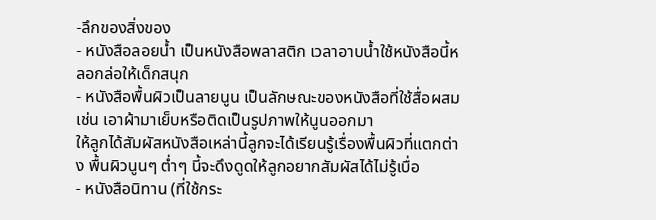-ลึกของสิ่งของ
- หนังสือลอยน้ำ เป็นหนังสือพลาสติก เวลาอาบน้ำใช้หนังสือนี้หลอกล่อให้เด็กสนุก
- หนังสือพื้นผิวเป็นลายนูน เป็นลักษณะของหนังสือที่ใช้สื่อผสม เช่น เอาผ้ามาเย็บหรือติดเป็นรูปภาพให้นูนออกมา
ให้ลูกได้สัมผัสหนังสือเหล่านี้ลูกจะได้เรียนรู้เรื่องพื้นผิวที่แตกต่าง พื้นผิวนูนๆ ต่ำๆ นี้จะดึงดูดให้ลูกอยากสัมผัสได้ไม่รู้เบื่อ
- หนังสือนิทาน (ที่ใช้กระ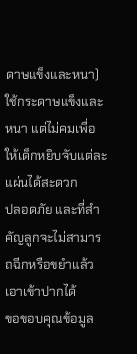ดาษแข็งและหนา) ใช้กระดาษแข็งและหนา แต่ไม่คมเพื่อให้เด็กหยิบจับแต่ละแผ่นได้สะดวก
ปลอดภัย และที่สำคัญลูกจะไม่สามารถฉีกหรือขยำแล้วเอาเข้าปากได้
ขอขอบคุณข้อมูล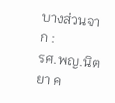บางส่วนจาก :
รศ.พญ.นิตยา ค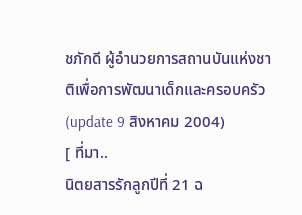ชภักดี ผู้อำนวยการสถานบันแห่งชาติเพื่อการพัฒนาเด็กและครอบครัว
(update 9 สิงหาคม 2004)
[ ที่มา..
นิตยสารรักลูกปีที่ 21 ฉ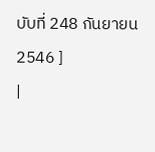บับที่ 248 กันยายน 2546 ]
|